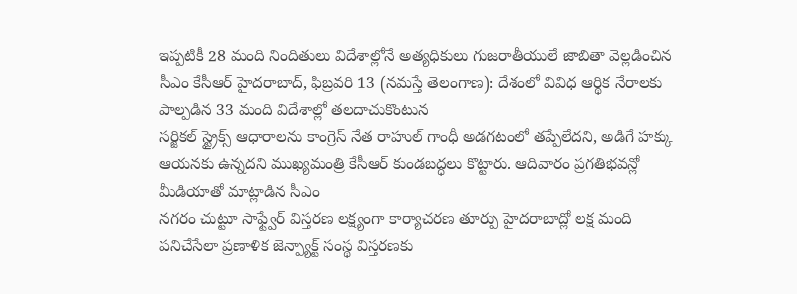ఇప్పటికీ 28 మంది నిందితులు విదేశాల్లోనే అత్యధికులు గుజరాతీయులే జాబితా వెల్లడించిన సీఎం కేసీఆర్ హైదరాబాద్, ఫిబ్రవరి 13 (నమస్తే తెలంగాణ): దేశంలో వివిధ ఆర్థిక నేరాలకు పాల్పడిన 33 మంది విదేశాల్లో తలదాచుకొంటున
సర్జికల్ స్ట్రైక్స్ ఆధారాలను కాంగ్రెస్ నేత రాహుల్ గాంధీ అడగటంలో తప్పేలేదని, అడిగే హక్కు ఆయనకు ఉన్నదని ముఖ్యమంత్రి కేసీఆర్ కుండబద్ధలు కొట్టారు. ఆదివారం ప్రగతిభవన్లో మీడియాతో మాట్లాడిన సీఎం
నగరం చుట్టూ సాఫ్ట్వేర్ విస్తరణ లక్ష్యంగా కార్యాచరణ తూర్పు హైదరాబాద్లో లక్ష మంది పనిచేసేలా ప్రణాళిక జెన్ప్యాక్ట్ సంస్థ విస్తరణకు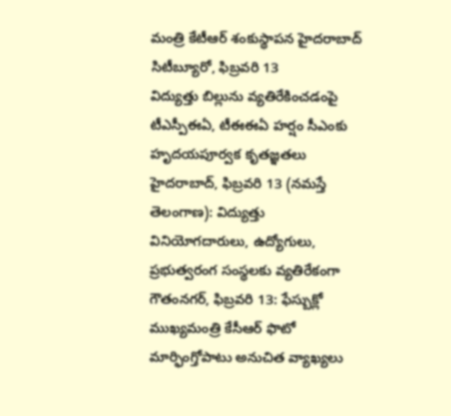మంత్రి కేటీఆర్ శంకుస్థాపన హైదరాబాద్ సిటీబ్యూరో, ఫిబ్రవరి 13
విద్యుత్తు బిల్లును వ్యతిరేకించడంపై టీఎస్పీఈఏ, టీఈఈఏ హర్షం సీఎంకు హృదయపూర్వక కృతజ్ఞతలు హైదరాబాద్, ఫిబ్రవరి 13 (నమస్తే తెలంగాణ): విద్యుత్తు వినియోగదారులు, ఉద్యోగులు, ప్రభుత్వరంగ సంస్థలకు వ్యతిరేకంగా
గౌతంనగర్, ఫిబ్రవరి 13: ఫేస్బుక్లో ముఖ్యమంత్రి కేసీఆర్ ఫొటో మార్ఫింగ్తోపాటు అనుచిత వ్యాఖ్యలు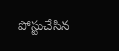పోస్టుచేసిన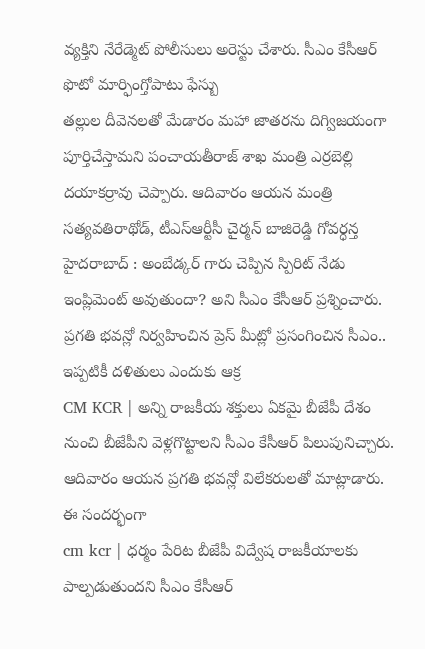వ్యక్తిని నేరేడ్మెట్ పోలీసులు అరెస్టు చేశారు. సీఎం కేసీఆర్ ఫొటో మార్ఫింగ్తోపాటు ఫేస్బు
తల్లుల దీవెనలతో మేడారం మహా జాతరను దిగ్విజయంగా పూర్తిచేస్తామని పంచాయతీరాజ్ శాఖ మంత్రి ఎర్రబెల్లి దయాకర్రావు చెప్పారు. ఆదివారం ఆయన మంత్రి సత్యవతిరాథోడ్, టీఎస్ఆర్టీసీ చైర్మన్ బాజిరెడ్డి గోవర్ధన్త
హైదరాబాద్ : అంబేడ్కర్ గారు చెప్పిన స్పిరిట్ నేడు ఇంప్లిమెంట్ అవుతుందా? అని సీఎం కేసీఆర్ ప్రశ్నించారు. ప్రగతి భవన్లో నిర్వహించిన ప్రెస్ మీట్లో ప్రసంగించిన సీఎం.. ఇప్పటికీ దళితులు ఎందుకు ఆక్ర
CM KCR | అన్ని రాజకీయ శక్తులు ఏకమై బీజేపీ దేశం నుంచి బీజేపీని వెళ్లగొట్టాలని సీఎం కేసీఆర్ పిలుపునిచ్చారు. ఆదివారం ఆయన ప్రగతి భవన్లో విలేకరులతో మాట్లాడారు. ఈ సందర్భంగా
cm kcr | ధర్మం పేరిట బీజేపీ విద్వేష రాజకీయాలకు పాల్పడుతుందని సీఎం కేసీఆర్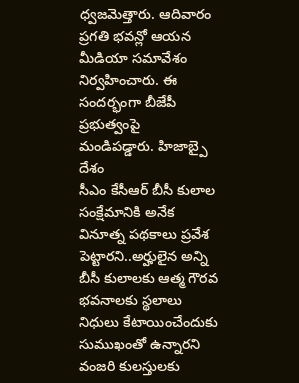ధ్వజమెత్తారు. ఆదివారం ప్రగతి భవన్లో ఆయన మీడియా సమావేశం నిర్వహించారు. ఈ సందర్భంగా బీజేపీ ప్రభుత్వంపై మండిపడ్డారు. హిజాబ్పై దేశం
సీఎం కేసీఆర్ బీసీ కులాల సంక్షేమానికి అనేక వినూత్న పథకాలు ప్రవేశ పెట్టారని..అర్హులైన అన్ని బీసీ కులాలకు ఆత్మ గౌరవ భవనాలకు స్థలాలు నిధులు కేటాయించేందుకు సుముఖంతో ఉన్నారని వంజరి కులస్తులకు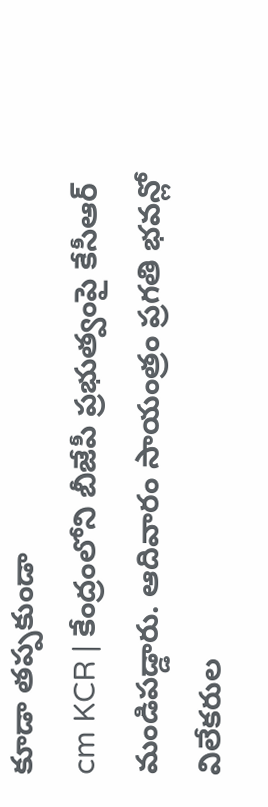కూడా తప్పకుండా
cm KCR | కేంద్రంలోని బీజేపీ ప్రభుత్వంపై కేసీఆర్ మండిపడ్డారు. ఆదివారం సాయంత్రం ప్రగతి భవన్లో విలేకరుల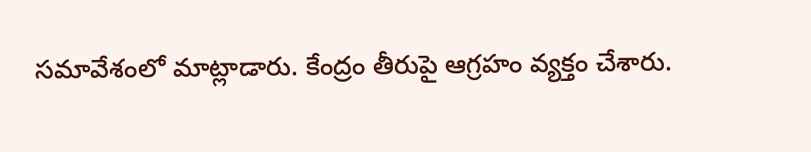సమావేశంలో మాట్లాడారు. కేంద్రం తీరుపై ఆగ్రహం వ్యక్తం చేశారు.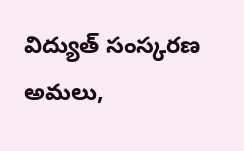విద్యుత్ సంస్కరణ అమలు,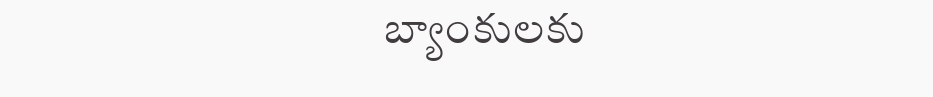బ్యాంకులకు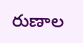రుణాల